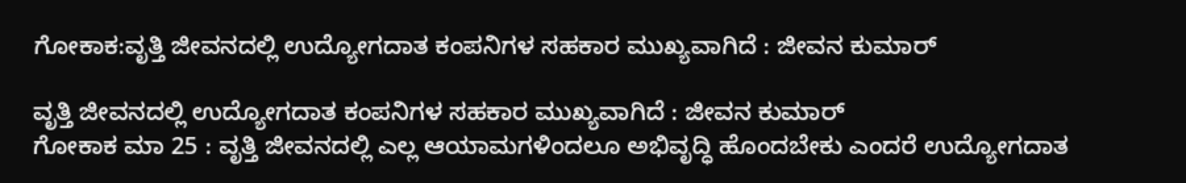ಗೋಕಾಕ:ವೃತ್ತಿ ಜೀವನದಲ್ಲಿ ಉದ್ಯೋಗದಾತ ಕಂಪನಿಗಳ ಸಹಕಾರ ಮುಖ್ಯವಾಗಿದೆ : ಜೀವನ ಕುಮಾರ್

ವೃತ್ತಿ ಜೀವನದಲ್ಲಿ ಉದ್ಯೋಗದಾತ ಕಂಪನಿಗಳ ಸಹಕಾರ ಮುಖ್ಯವಾಗಿದೆ : ಜೀವನ ಕುಮಾರ್
ಗೋಕಾಕ ಮಾ 25 : ವೃತ್ತಿ ಜೀವನದಲ್ಲಿ ಎಲ್ಲ ಆಯಾಮಗಳಿಂದಲೂ ಅಭಿವೃದ್ಧಿ ಹೊಂದಬೇಕು ಎಂದರೆ ಉದ್ಯೋಗದಾತ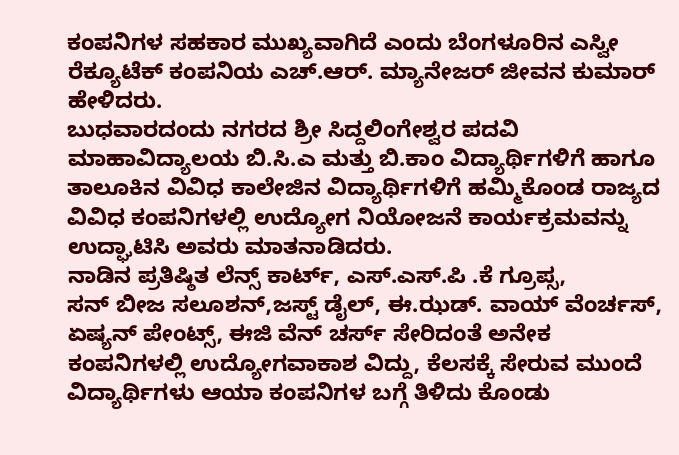ಕಂಪನಿಗಳ ಸಹಕಾರ ಮುಖ್ಯವಾಗಿದೆ ಎಂದು ಬೆಂಗಳೂರಿನ ಎಸ್ವೀ ರೆಕ್ಯೂಟೆಕ್ ಕಂಪನಿಯ ಎಚ್.ಆರ್. ಮ್ಯಾನೇಜರ್ ಜೀವನ ಕುಮಾರ್ ಹೇಳಿದರು.
ಬುಧವಾರದಂದು ನಗರದ ಶ್ರೀ ಸಿದ್ದಲಿಂಗೇಶ್ವರ ಪದವಿ ಮಾಹಾವಿದ್ಯಾಲಯ ಬಿ.ಸಿ.ಎ ಮತ್ತು ಬಿ.ಕಾಂ ವಿದ್ಯಾರ್ಥಿಗಳಿಗೆ ಹಾಗೂ ತಾಲೂಕಿನ ವಿವಿಧ ಕಾಲೇಜಿನ ವಿದ್ಯಾರ್ಥಿಗಳಿಗೆ ಹಮ್ಮಿಕೊಂಡ ರಾಜ್ಯದ ವಿವಿಧ ಕಂಪನಿಗಳಲ್ಲಿ ಉದ್ಯೋಗ ನಿಯೋಜನೆ ಕಾರ್ಯಕ್ರಮವನ್ನು ಉದ್ಘಾಟಿಸಿ ಅವರು ಮಾತನಾಡಿದರು.
ನಾಡಿನ ಪ್ರತಿಷ್ಠಿತ ಲೆನ್ಸ್ ಕಾರ್ಟ್, ಎಸ್.ಎಸ್.ಪಿ .ಕೆ ಗ್ರೂಪ್ಸ,
ಸನ್ ಬೀಜ ಸಲೂಶನ್,ಜಸ್ಟ್ ಡೈಲ್, ಈ.ಝಡ್. ವಾಯ್ ವೆಂರ್ಚಸ್, ಏಷ್ಯನ್ ಪೇಂಟ್ಸ್, ಈಜಿ ವೆನ್ ಚರ್ಸ್ ಸೇರಿದಂತೆ ಅನೇಕ ಕಂಪನಿಗಳಲ್ಲಿ ಉದ್ಯೋಗವಾಕಾಶ ವಿದ್ದು, ಕೆಲಸಕ್ಕೆ ಸೇರುವ ಮುಂದೆ ವಿದ್ಯಾರ್ಥಿಗಳು ಆಯಾ ಕಂಪನಿಗಳ ಬಗ್ಗೆ ತಿಳಿದು ಕೊಂಡು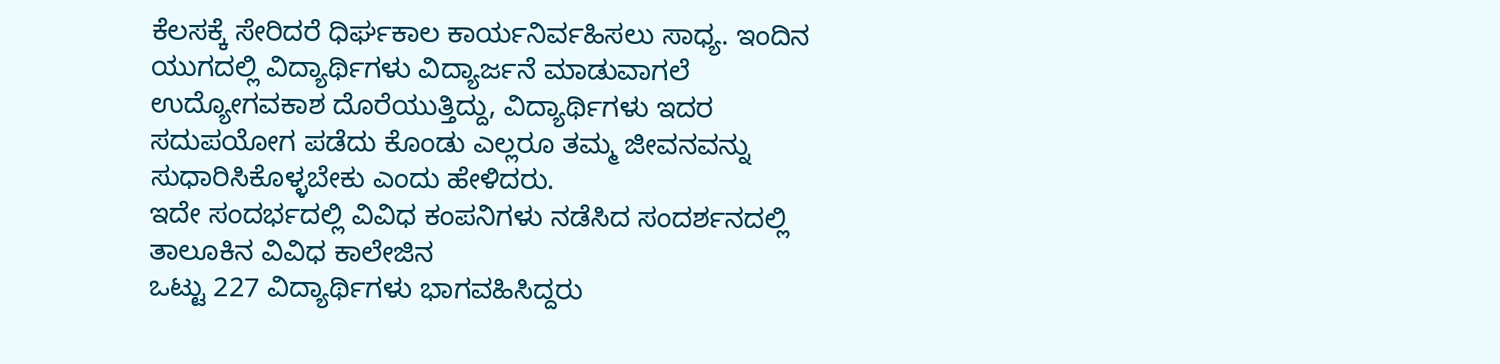ಕೆಲಸಕ್ಕೆ ಸೇರಿದರೆ ಧಿರ್ಘಕಾಲ ಕಾರ್ಯನಿರ್ವಹಿಸಲು ಸಾಧ್ಯ. ಇಂದಿನ ಯುಗದಲ್ಲಿ ವಿದ್ಯಾರ್ಥಿಗಳು ವಿದ್ಯಾರ್ಜನೆ ಮಾಡುವಾಗಲೆ ಉದ್ಯೋಗವಕಾಶ ದೊರೆಯುತ್ತಿದ್ದು, ವಿದ್ಯಾರ್ಥಿಗಳು ಇದರ ಸದುಪಯೋಗ ಪಡೆದು ಕೊಂಡು ಎಲ್ಲರೂ ತಮ್ಮ ಜೀವನವನ್ನು ಸುಧಾರಿಸಿಕೊಳ್ಳಬೇಕು ಎಂದು ಹೇಳಿದರು.
ಇದೇ ಸಂದರ್ಭದಲ್ಲಿ ವಿವಿಧ ಕಂಪನಿಗಳು ನಡೆಸಿದ ಸಂದರ್ಶನದಲ್ಲಿ ತಾಲೂಕಿನ ವಿವಿಧ ಕಾಲೇಜಿನ
ಒಟ್ಟು 227 ವಿದ್ಯಾರ್ಥಿಗಳು ಭಾಗವಹಿಸಿದ್ದರು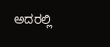ಅದರಲ್ಲಿ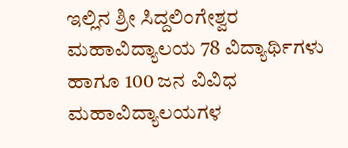ಇಲ್ಲಿನ ಶ್ರೀ ಸಿದ್ದಲಿಂಗೇಶ್ವರ ಮಹಾವಿದ್ಯಾಲಯ 78 ವಿದ್ಯಾರ್ಥಿಗಳು ಹಾಗೂ 100 ಜನ ವಿವಿಧ ಮಹಾವಿದ್ಯಾಲಯಗಳ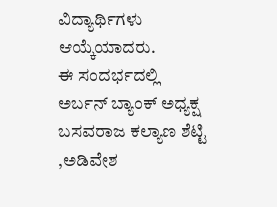ವಿದ್ಯಾರ್ಥಿಗಳು ಆಯ್ಕೆಯಾದರು.
ಈ ಸಂದರ್ಭದಲ್ಲಿ ಅರ್ಬನ್ ಬ್ಯಾಂಕ್ ಅಧ್ಯಕ್ಷ ಬಸವರಾಜ ಕಲ್ಯಾಣ ಶೆಟ್ಟಿ ,ಅಡಿವೇಶ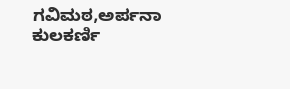ಗವಿಮಠ,ಅರ್ಪನಾ ಕುಲಕರ್ಣಿ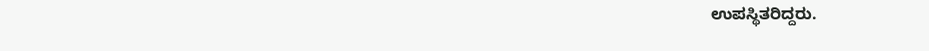ಉಪಸ್ಥಿತರಿದ್ದರು.